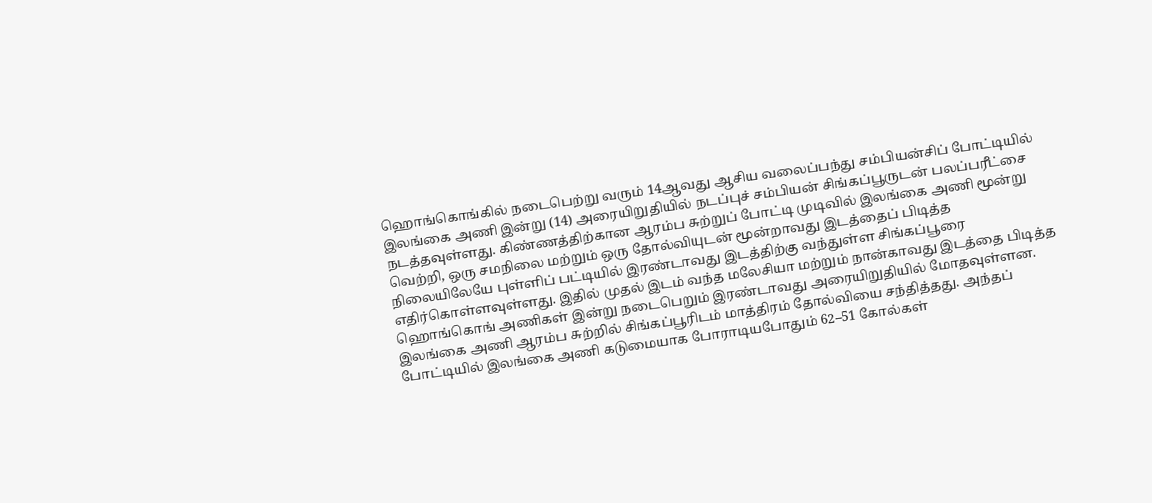ஹொங்கொங்கில் நடைபெற்று வரும் 14ஆவது ஆசிய வலைப்பந்து சம்பியன்சிப் போட்டியில் இலங்கை அணி இன்று (14) அரையிறுதியில் நடப்புச் சம்பியன் சிங்கப்பூருடன் பலப்பரீட்சை நடத்தவுள்ளது. கிண்ணத்திற்கான ஆரம்ப சுற்றுப் போட்டி முடிவில் இலங்கை அணி மூன்று வெற்றி, ஒரு சமநிலை மற்றும் ஒரு தோல்வியுடன் மூன்றாவது இடத்தைப் பிடித்த நிலையிலேயே புள்ளிப் பட்டியில் இரண்டாவது இடத்திற்கு வந்துள்ள சிங்கப்பூரை எதிர்கொள்ளவுள்ளது. இதில் முதல் இடம் வந்த மலேசியா மற்றும் நான்காவது இடத்தை பிடித்த ஹொங்கொங் அணிகள் இன்று நடைபெறும் இரண்டாவது அரையிறுதியில் மோதவுள்ளன.
இலங்கை அணி ஆரம்ப சுற்றில் சிங்கப்பூரிடம் மாத்திரம் தோல்வியை சந்தித்தது. அந்தப் போட்டியில் இலங்கை அணி கடுமையாக போராடியபோதும் 62–51 கோல்கள்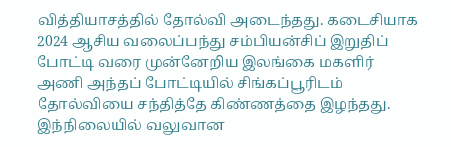வித்தியாசத்தில் தோல்வி அடைந்தது. கடைசியாக 2024 ஆசிய வலைப்பந்து சம்பியன்சிப் இறுதிப் போட்டி வரை முன்னேறிய இலங்கை மகளிர் அணி அந்தப் போட்டியில் சிங்கப்பூரிடம் தோல்வியை சந்தித்தே கிண்ணத்தை இழந்தது. இந்நிலையில் வலுவான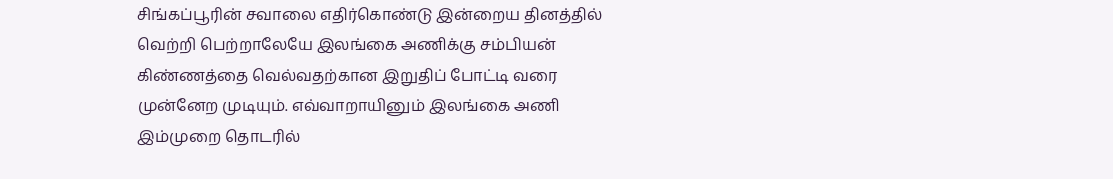சிங்கப்பூரின் சவாலை எதிர்கொண்டு இன்றைய தினத்தில் வெற்றி பெற்றாலேயே இலங்கை அணிக்கு சம்பியன் கிண்ணத்தை வெல்வதற்கான இறுதிப் போட்டி வரை முன்னேற முடியும். எவ்வாறாயினும் இலங்கை அணி இம்முறை தொடரில்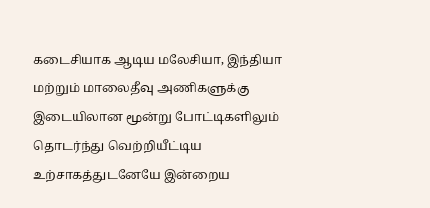கடைசியாக ஆடிய மலேசியா, இந்தியா மற்றும் மாலைதீவு அணிகளுக்கு இடையிலான மூன்று போட்டிகளிலும் தொடர்ந்து வெற்றியீட்டிய உற்சாகத்துடனேயே இன்றைய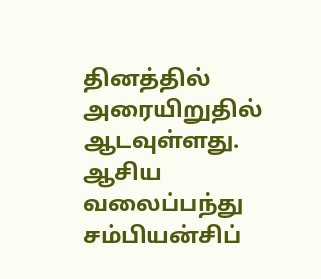தினத்தில் அரையிறுதில் ஆடவுள்ளது.
ஆசிய வலைப்பந்து சம்பியன்சிப்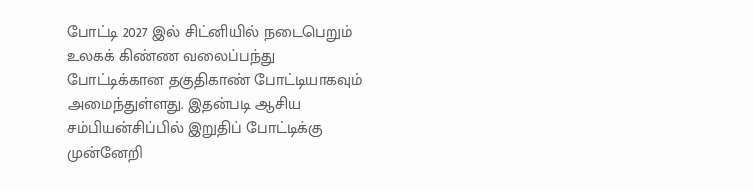போட்டி 2027 இல் சிட்னியில் நடைபெறும் உலகக் கிண்ண வலைப்பந்து போட்டிக்கான தகுதிகாண் போட்டியாகவும் அமைந்துள்ளது. இதன்படி ஆசிய சம்பியன்சிப்பில் இறுதிப் போட்டிக்கு முன்னேறி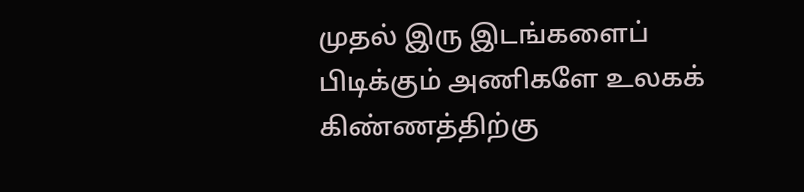முதல் இரு இடங்களைப் பிடிக்கும் அணிகளே உலகக் கிண்ணத்திற்கு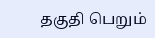தகுதி பெறும்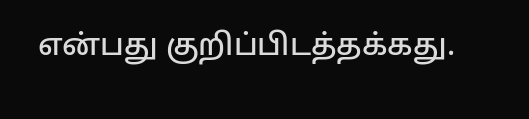என்பது குறிப்பிடத்தக்கது.